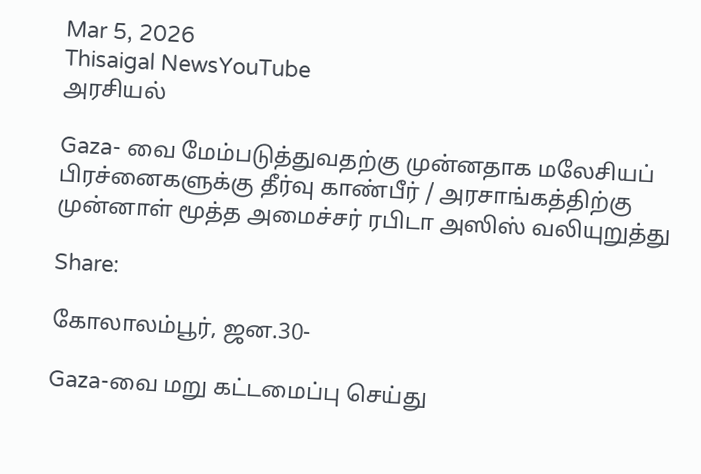Mar 5, 2026
Thisaigal NewsYouTube
அரசியல்

Gaza- வை மேம்படுத்துவதற்கு முன்னதாக மலேசியப் பிரச்னைகளுக்கு தீர்வு காண்பீர் / அரசாங்கத்திற்கு முன்னாள் மூத்த அமைச்சர் ரபிடா அஸிஸ் வலியுறுத்து

Share:

கோலாலம்பூர், ஜன.30-

Gaza-வை மறு கட்டமைப்பு செய்து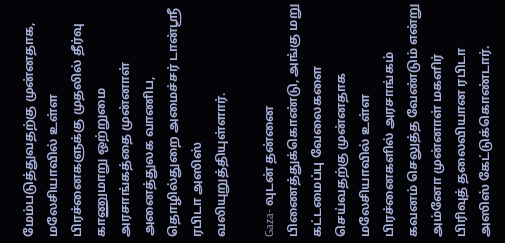மேம்படுத்துவதற்கு முன்னதாக, மலேசியாவில் உள்ள பிரச்னைகளுக்கு முதலில் தீர்வு காணுமாறு ஒற்றுமை அரசாங்கத்தை முன்னாள் அனைத்துலக வாணிப, தொழில்துறை அமைச்சர் டான்ஸ்ரீ ரபிடா அஸிஸ் வலியுறுத்தியுள்ளார்.

Gaza- வுடன் தன்னை பிணைத்துக்கொண்டு, அங்கு மறு கட்டமைப்பு வேலைகளை செய்வதற்கு முன்னதாக மலேசியாவில் உள்ள பிரச்னைகளில் அரசாங்கம் கவனம் செலுத்த வேண்டும் என்று அம்னோ முன்னாள் மகளிர் பிரிவுத் தலைவியான ரபிடா அஸிஸ் கேட்டுக்கொண்டார்.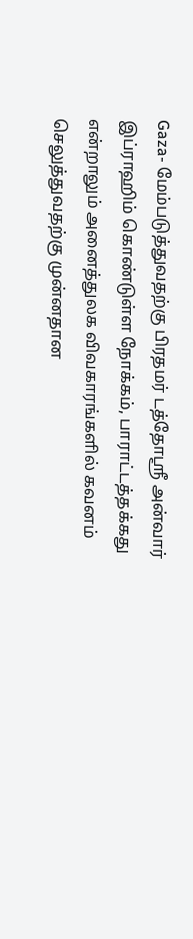Gaza- மேம்படுத்துவதற்கு பிரதமர் டத்தோஸ்ரீ அன்வார் இப்ராஹிம் கொண்டுள்ள நோக்கம், பாராட்டத்தக்கது என்றாலும் அனைத்துலக விவகாரங்களில் கவனம் செலுத்துவதற்கு முன்னதான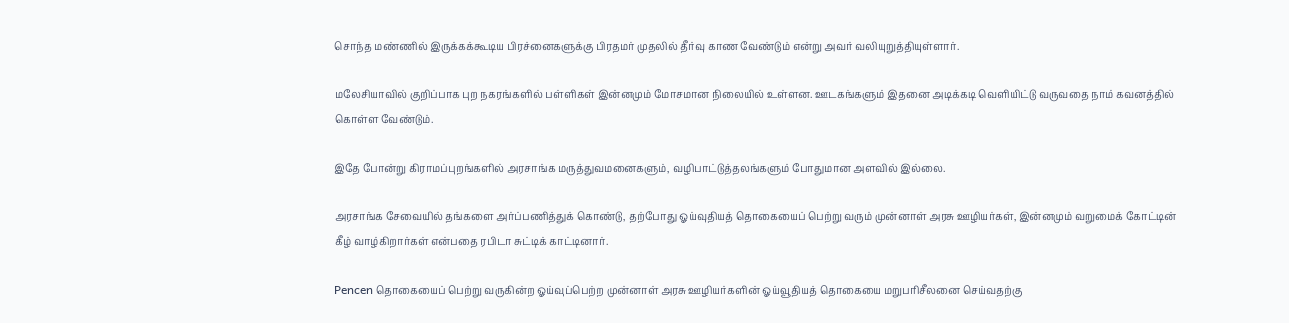சொந்த மண்ணில் இருக்கக்கூடிய பிரச்னைகளுக்கு பிரதமர் முதலில் தீர்வு காண வேண்டும் என்று அவர் வலியுறுத்தியுள்ளார்.

மலேசியாவில் குறிப்பாக புற நகரங்களில் பள்ளிகள் இன்னமும் மோசமான நிலையில் உள்ளன. ஊடகங்களும் இதனை அடிக்கடி வெளியிட்டு வருவதை நாம் கவனத்தில் கொள்ள வேண்டும்.

இதே போன்று கிராமப்புறங்களில் அரசாங்க மருத்துவமனைகளும், வழிபாட்டுத்தலங்களும் போதுமான அளவில் இல்லை.

அரசாங்க சேவையில் தங்களை அர்ப்பணித்துக் கொண்டு, தற்போது ஓய்வுதியத் தொகையைப் பெற்று வரும் முன்னாள் அரசு ஊழியர்கள், இன்னமும் வறுமைக் கோட்டின் கீழ் வாழ்கிறார்கள் என்பதை ரபிடா சுட்டிக் காட்டினார்.

Pencen தொகையைப் பெற்று வருகின்ற ஓய்வுப்பெற்ற முன்னாள் அரசு ஊழியர்களின் ஓய்வூதியத் தொகையை மறுபரிசீலனை செய்வதற்கு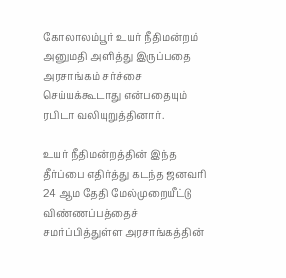கோலாலம்பூர் உயர் நீதிமன்றம் அனுமதி அளித்து இருப்பதை அரசாங்கம் சர்ச்சை செய்யக்கூடாது என்பதையும் ரபிடா வலியுறுத்தினார்.

உயர் நீதிமன்றத்தின் இந்த தீர்ப்பை எதிர்த்து கடந்த ஜனவரி 24 ஆம தேதி மேல்முறையீட்டு விண்ணப்பத்தைச் சமர்ப்பித்துள்ள அரசாங்கத்தின்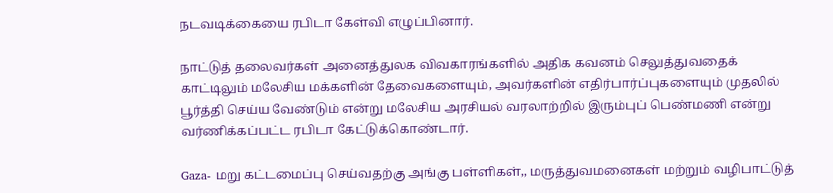நடவடிக்கையை ரபிடா கேள்வி எழுப்பினார்.

நாட்டுத் தலைவர்கள் அனைத்துலக விவகாரங்களில் அதிக கவனம் செலுத்துவதைக் காட்டிலும் மலேசிய மக்களின் தேவைகளையும், அவர்களின் எதிர்பார்ப்புகளையும் முதலில் பூர்த்தி செய்ய வேண்டும் என்று மலேசிய அரசியல் வரலாற்றில் இரும்புப் பெண்மணி என்று வர்ணிக்கப்பட்ட ரபிடா கேட்டுக்கொண்டார்.

Gaza- மறு கட்டமைப்பு செய்வதற்கு அங்கு பள்ளிகள்,, மருத்துவமனைகள் மற்றும் வழிபாட்டுத்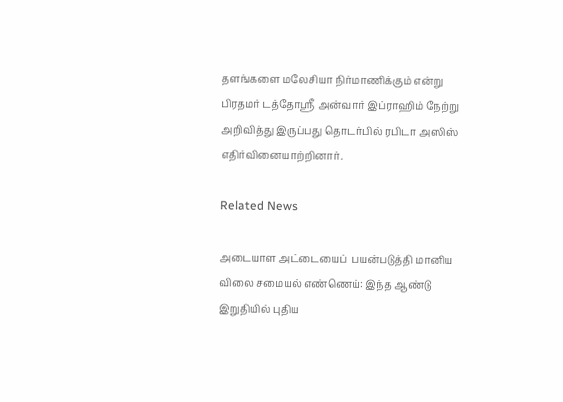தளங்களை மலேசியா நிர்மாணிக்கும் என்று பிரதமர் டத்தோஸ்ரீ அன்வார் இப்ராஹிம் நேற்று அறிவித்து இருப்பது தொடர்பில் ரபிடா அஸிஸ் எதிர்வினையாற்றினார்.

Related News

அடையாள அட்டையைப்  பயன்படுத்தி மானிய விலை சமையல் எண்ணெய்: இந்த ஆண்டு இறுதியில் புதிய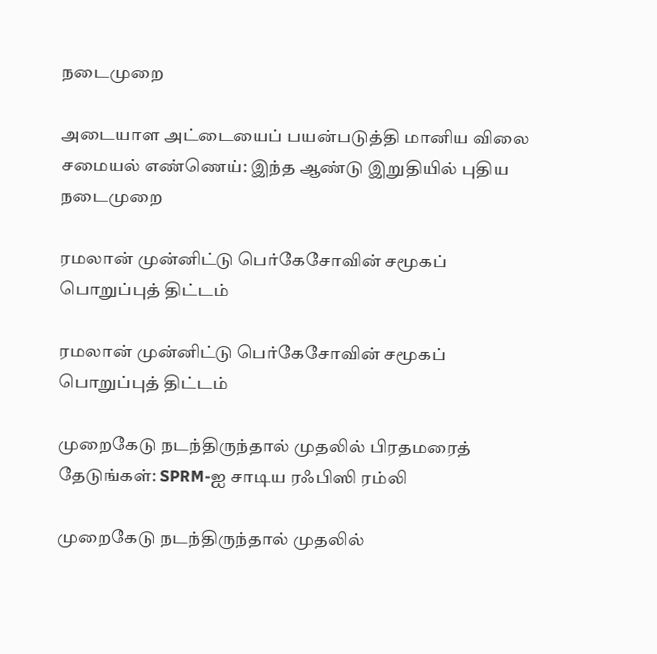நடைமுறை

அடையாள அட்டையைப் பயன்படுத்தி மானிய விலை சமையல் எண்ணெய்: இந்த ஆண்டு இறுதியில் புதிய நடைமுறை

ரமலான் முன்னிட்டு பெர்கேசோவின் சமூகப் பொறுப்புத் திட்டம்

ரமலான் முன்னிட்டு பெர்கேசோவின் சமூகப் பொறுப்புத் திட்டம்

முறைகேடு நடந்திருந்தால் முதலில் பிரதமரைத் தேடுங்கள்: SPRM-ஐ சாடிய ரஃபிஸி ரம்லி

முறைகேடு நடந்திருந்தால் முதலில்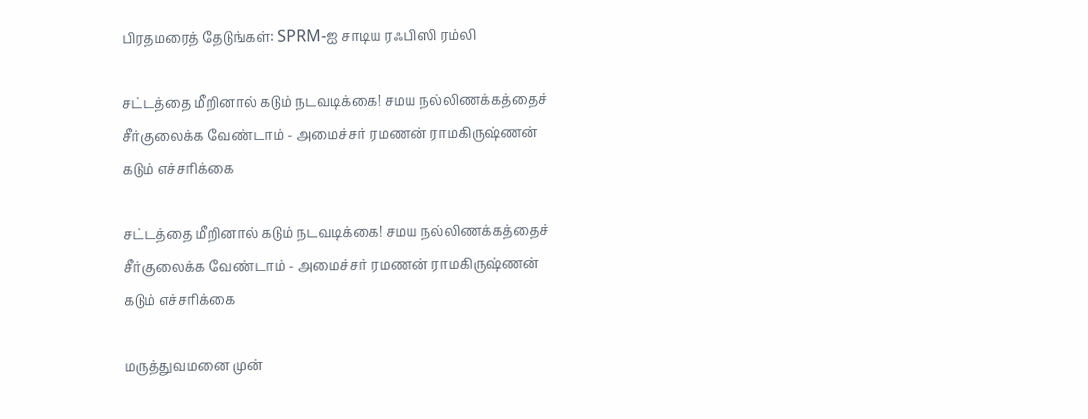பிரதமரைத் தேடுங்கள்: SPRM-ஐ சாடிய ரஃபிஸி ரம்லி

சட்டத்தை மீறினால் கடும் நடவடிக்கை! சமய நல்லிணக்கத்தைச் சீர்குலைக்க வேண்டாம் - அமைச்சர் ரமணன் ராமகிருஷ்ணன் கடும் எச்சரிக்கை

சட்டத்தை மீறினால் கடும் நடவடிக்கை! சமய நல்லிணக்கத்தைச் சீர்குலைக்க வேண்டாம் - அமைச்சர் ரமணன் ராமகிருஷ்ணன் கடும் எச்சரிக்கை

மருத்துவமனை முன்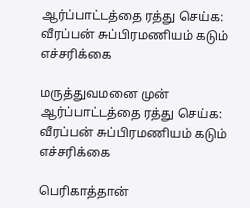ஆர்ப்பாட்டத்தை ரத்து செய்க: வீரப்பன் சுப்பிரமணியம் கடும் எச்சரிக்கை

மருத்துவமனை முன் ஆர்ப்பாட்டத்தை ரத்து செய்க: வீரப்பன் சுப்பிரமணியம் கடும் எச்சரிக்கை

பெரிகாத்தான்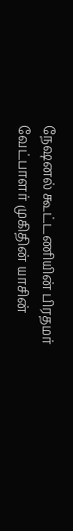நேஷனல் கூட்டணியின் பிரதமர் வேட்பாளர் முகிதின் யாசின்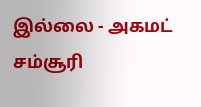இல்லை - அகமட் சம்சூரி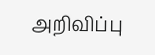அறிவிப்பு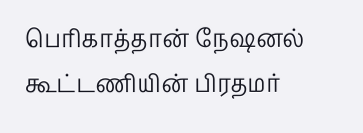பெரிகாத்தான் நேஷனல் கூட்டணியின் பிரதமர்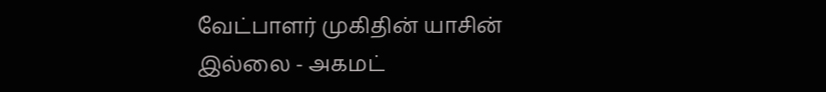வேட்பாளர் முகிதின் யாசின் இல்லை - அகமட்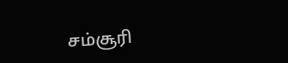சம்சூரி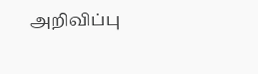அறிவிப்பு